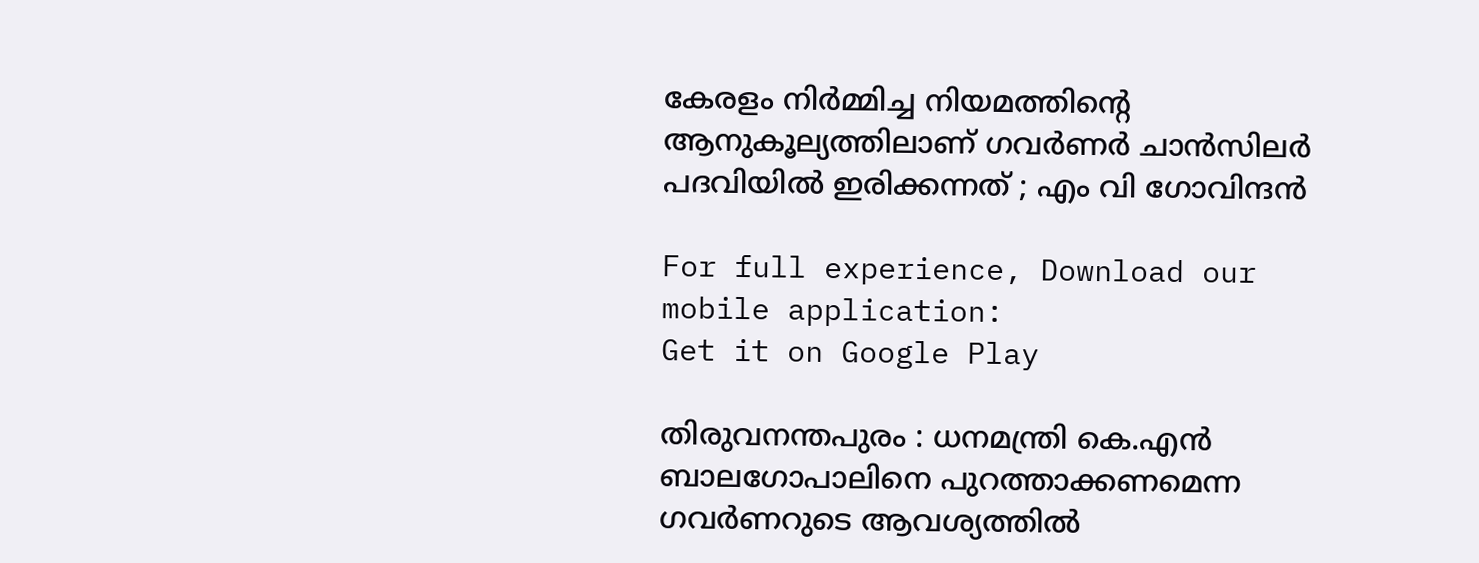കേരളം നിര്‍മ്മിച്ച നിയമത്തിന്റെ ആനുകൂല്യത്തിലാണ് ഗവര്‍ണര്‍ ചാന്‍സിലര്‍ പദവിയില്‍ ഇരിക്കന്നത് ; എം വി ഗോവിന്ദന്‍

For full experience, Download our mobile application:
Get it on Google Play

തിരുവനന്തപുരം : ധനമന്ത്രി കെ.എന്‍ ബാലഗോപാലിനെ പുറത്താക്കണമെന്ന ഗവര്‍ണറുടെ ആവശ്യത്തില്‍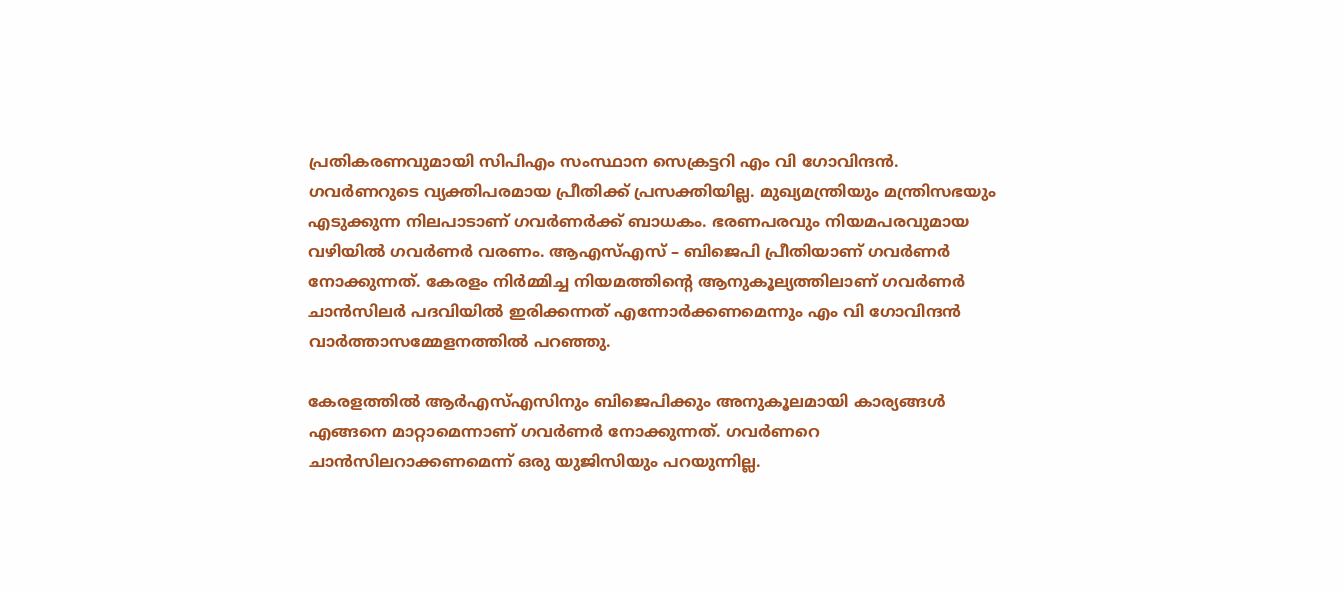പ്രതികരണവുമായി സിപിഎം സംസ്ഥാന സെക്രട്ടറി എം വി ഗോവിന്ദന്‍. ഗവര്‍ണറുടെ വ്യക്തിപരമായ പ്രീതിക്ക് പ്രസക്തിയില്ല. മുഖ്യമന്ത്രിയും മന്ത്രിസഭയും എടുക്കുന്ന നിലപാടാണ് ഗവര്‍ണര്‍ക്ക് ബാധകം. ഭരണപരവും നിയമപരവുമായ വഴിയില്‍ ഗവര്‍ണര്‍ വരണം. ആഎസ്എസ് – ബിജെപി പ്രീതിയാണ് ഗവര്‍ണര്‍ നോക്കുന്നത്. കേരളം നിര്‍മ്മിച്ച നിയമത്തിന്റെ ആനുകൂല്യത്തിലാണ് ഗവര്‍ണര്‍ ചാന്‍സിലര്‍ പദവിയില്‍ ഇരിക്കന്നത് എന്നോര്‍ക്കണമെന്നും എം വി ഗോവിന്ദന്‍ വാര്‍ത്താസമ്മേളനത്തില്‍ പറഞ്ഞു.

കേരളത്തില്‍ ആര്‍എസ്എസിനും ബിജെപിക്കും അനുകൂലമായി കാര്യങ്ങള്‍ എങ്ങനെ മാറ്റാമെന്നാണ് ഗവര്‍ണര്‍ നോക്കുന്നത്. ഗവര്‍ണറെ ചാന്‍സിലറാക്കണമെന്ന് ഒരു യുജിസിയും പറയുന്നില്ല.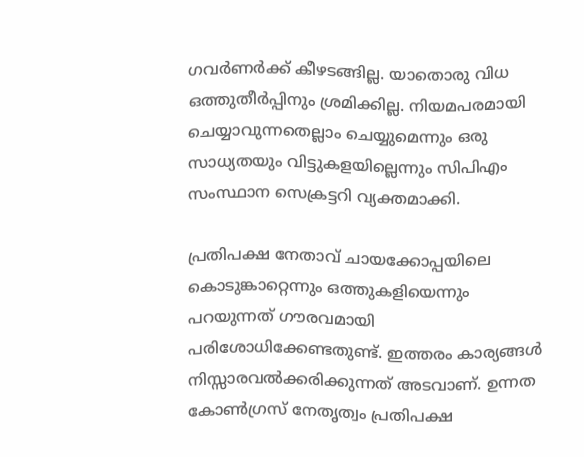ഗവര്‍ണര്‍ക്ക് കീഴടങ്ങില്ല. യാതൊരു വിധ ഒത്തുതീര്‍പ്പിനും ശ്രമിക്കില്ല. നിയമപരമായി ചെയ്യാവുന്നതെല്ലാം ചെയ്യുമെന്നും ഒരു സാധ്യതയും വിട്ടുകളയില്ലെന്നും സിപിഎം സംസ്ഥാന സെക്രട്ടറി വ്യക്തമാക്കി.

പ്രതിപക്ഷ നേതാവ് ചായക്കോപ്പയിലെ കൊടുങ്കാറ്റെന്നും ഒത്തുകളിയെന്നും പറയുന്നത് ഗൗരവമായി പരിശോധിക്കേണ്ടതുണ്ട്. ഇത്തരം കാര്യങ്ങള്‍ നിസ്സാരവല്‍ക്കരിക്കുന്നത് അടവാണ്. ഉന്നത കോണ്‍ഗ്രസ് നേതൃത്വം പ്രതിപക്ഷ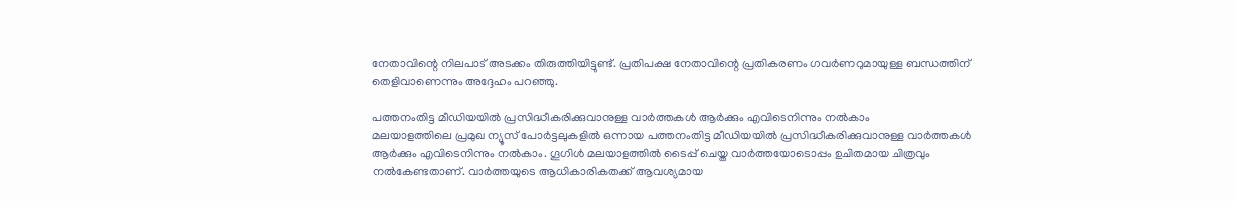നേതാവിന്റെ നിലപാട് അടക്കം തിരുത്തിയിട്ടുണ്ട്. പ്രതിപക്ഷ നേതാവിന്റെ പ്രതികരണം ഗവര്‍ണറുമായുള്ള ബന്ധത്തിന് തെളിവാണെന്നും അദ്ദേഹം പറഞ്ഞു.

പത്തനംതിട്ട മീഡിയയില്‍ പ്രസിദ്ധീകരിക്കുവാനുള്ള വാര്‍ത്തകള്‍ ആര്‍ക്കും എവിടെനിന്നും നല്‍കാം
മലയാളത്തിലെ പ്രമുഖ ന്യൂസ് പോര്‍ട്ടലുകളില്‍ ഒന്നായ പത്തനംതിട്ട മീഡിയയില്‍ പ്രസിദ്ധീകരിക്കുവാനുള്ള വാര്‍ത്തകള്‍ ആര്‍ക്കും എവിടെനിന്നും നല്‍കാം. ഗൂഗിള്‍ മലയാളത്തില്‍ ടൈപ്പ് ചെയ്ത വാര്‍ത്തയോടൊപ്പം ഉചിതമായ ചിത്രവും നല്‍കേണ്ടതാണ്. വാര്‍ത്തയുടെ ആധികാരികതക്ക് ആവശ്യമായ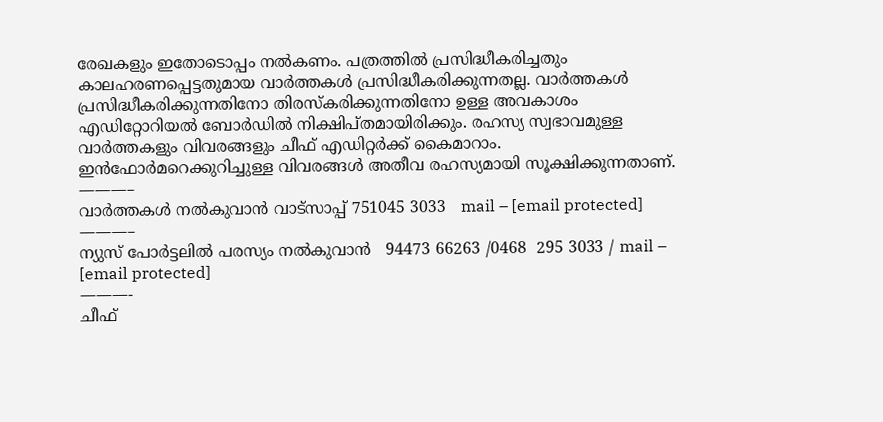രേഖകളും ഇതോടൊപ്പം നല്‍കണം. പത്രത്തില്‍ പ്രസിദ്ധീകരിച്ചതും കാലഹരണപ്പെട്ടതുമായ വാര്‍ത്തകള്‍ പ്രസിദ്ധീകരിക്കുന്നതല്ല. വാര്‍ത്തകള്‍ പ്രസിദ്ധീകരിക്കുന്നതിനോ തിരസ്കരിക്കുന്നതിനോ ഉള്ള അവകാശം  എഡിറ്റോറിയല്‍ ബോര്‍ഡില്‍ നിക്ഷിപ്തമായിരിക്കും. രഹസ്യ സ്വഭാവമുള്ള വാര്‍ത്തകളും വിവരങ്ങളും ചീഫ് എഡിറ്റര്‍ക്ക് കൈമാറാം. ഇന്‍ഫോര്‍മറെക്കുറിച്ചുള്ള വിവരങ്ങള്‍ അതീവ രഹസ്യമായി സൂക്ഷിക്കുന്നതാണ്.
———–
വാര്‍ത്തകള്‍ നല്‍കുവാന്‍ വാട്സാപ്പ് 751045 3033   mail – [email protected]
———–
ന്യുസ് പോര്‍ട്ടലില്‍ പരസ്യം നല്‍കുവാന്‍   94473 66263 /0468  295 3033 / mail – [email protected]
———-
ചീഫ്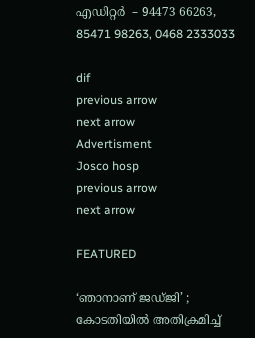എഡിറ്റര്‍  – 94473 66263, 85471 98263, 0468 2333033

dif
previous arrow
next arrow
Advertisment
Josco hosp
previous arrow
next arrow

FEATURED

‘ഞാനാണ് ജഡ്ജി’ ; കോടതിയില്‍ അതിക്രമിച്ച്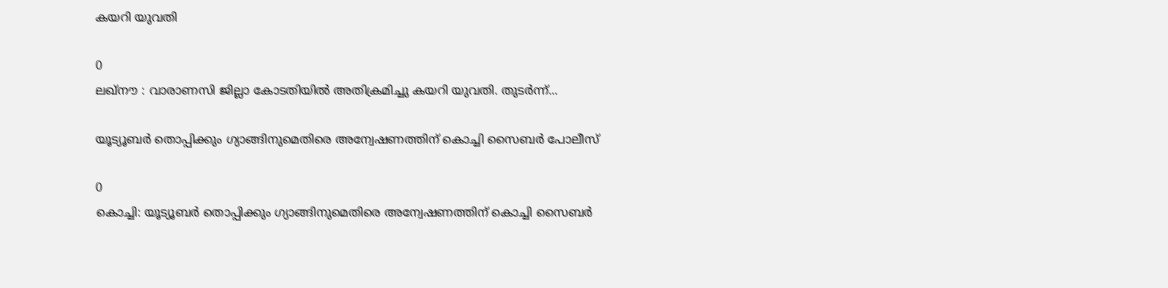കയറി യുവതി

0
ലഖ്‌നൗ : വാരാണസി ജില്ലാ കോടതിയില്‍ അതിക്രമിച്ചു കയറി യുവതി. തുടര്‍ന്ന്...

യൂട്യൂബർ തൊപ്പിക്കും ഗ്യാങ്ങിനുമെതിരെ അന്വേഷണത്തിന് കൊച്ചി സൈബർ പോലീസ്

0
കൊച്ചി: യൂട്യൂബർ തൊപ്പിക്കും ഗ്യാങ്ങിനുമെതിരെ അന്വേഷണത്തിന് കൊച്ചി സൈബർ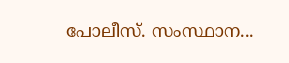പോലീസ്. സംസ്ഥാന...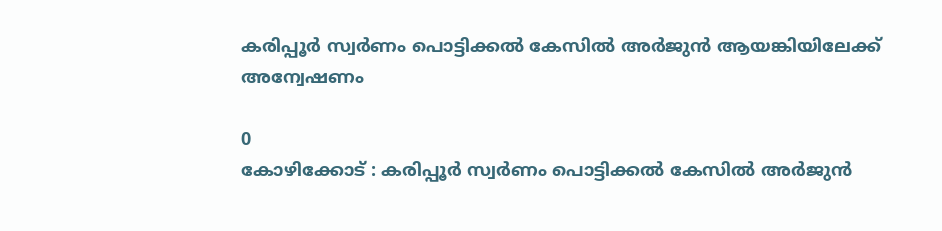കരിപ്പൂർ സ്വർണം പൊട്ടിക്കൽ കേസിൽ അർജുൻ ആയങ്കിയിലേക്ക് അന്വേഷണം

0
കോഴിക്കോട് : കരിപ്പൂർ സ്വർണം പൊട്ടിക്കൽ കേസിൽ അർജുൻ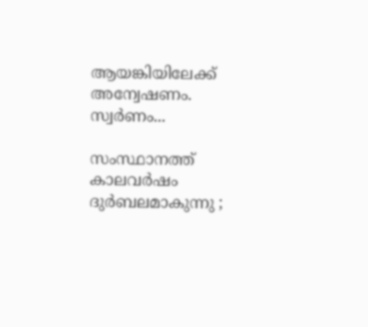ആയങ്കിയിലേക്ക് അന്വേഷണം. സ്വർണം...

സംസ്ഥാനത്ത് കാലവർഷം ദുർബലമാകുന്നു ;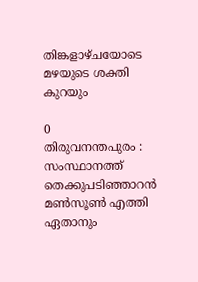തിങ്കളാഴ്ചയോടെ മഴയുടെ ശക്തി കുറയും

0
തിരുവനന്തപുരം : സംസ്ഥാനത്ത് തെക്കുപടിഞ്ഞാറന്‍ മണ്‍സൂണ്‍ എത്തി ഏതാനും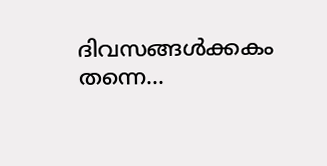ദിവസങ്ങള്‍ക്കകം തന്നെ...